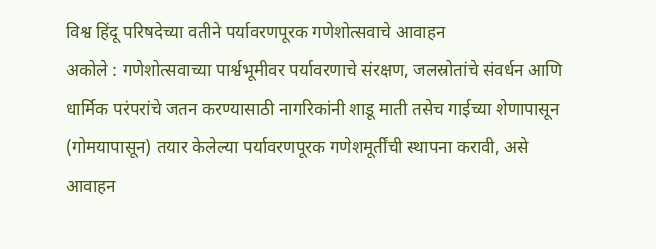विश्व हिंदू परिषदेच्या वतीने पर्यावरणपूरक गणेशोत्सवाचे आवाहन
अकोले : गणेशोत्सवाच्या पार्श्वभूमीवर पर्यावरणाचे संरक्षण, जलस्रोतांचे संवर्धन आणि धार्मिक परंपरांचे जतन करण्यासाठी नागरिकांनी शाडू माती तसेच गाईच्या शेणापासून (गोमयापासून) तयार केलेल्या पर्यावरणपूरक गणेशमूर्तींची स्थापना करावी, असे आवाहन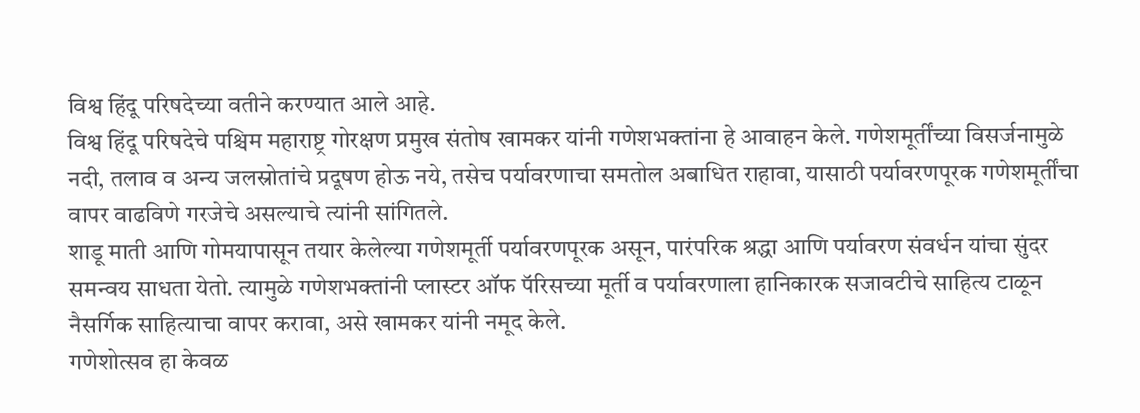विश्व हिंदू परिषदेच्या वतीने करण्यात आले आहे.
विश्व हिंदू परिषदेचे पश्चिम महाराष्ट्र गोरक्षण प्रमुख संतोष खामकर यांनी गणेशभक्तांना हे आवाहन केले. गणेशमूर्तींच्या विसर्जनामुळे नदी, तलाव व अन्य जलस्रोतांचे प्रदूषण होऊ नये, तसेच पर्यावरणाचा समतोल अबाधित राहावा, यासाठी पर्यावरणपूरक गणेशमूर्तींचा वापर वाढविणे गरजेचे असल्याचे त्यांनी सांगितले.
शाडू माती आणि गोमयापासून तयार केलेल्या गणेशमूर्ती पर्यावरणपूरक असून, पारंपरिक श्रद्धा आणि पर्यावरण संवर्धन यांचा सुंदर समन्वय साधता येतो. त्यामुळे गणेशभक्तांनी प्लास्टर ऑफ पॅरिसच्या मूर्ती व पर्यावरणाला हानिकारक सजावटीचे साहित्य टाळून नैसर्गिक साहित्याचा वापर करावा, असे खामकर यांनी नमूद केले.
गणेशोत्सव हा केवळ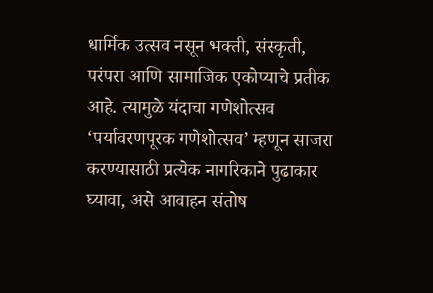धार्मिक उत्सव नसून भक्ती, संस्कृती, परंपरा आणि सामाजिक एकोप्याचे प्रतीक आहे. त्यामुळे यंदाचा गणेशोत्सव ‘पर्यावरणपूरक गणेशोत्सव’ म्हणून साजरा करण्यासाठी प्रत्येक नागरिकाने पुढाकार घ्यावा, असे आवाहन संतोष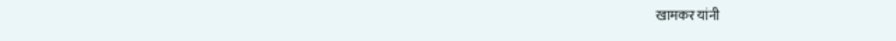खामकर यांनी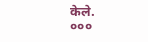केले.
०००